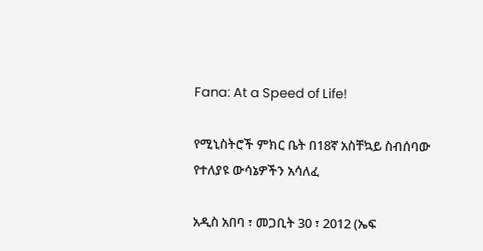Fana: At a Speed of Life!

የሚኒስትሮች ምክር ቤት በ18ኛ አስቸኳይ ስብሰባው የተለያዩ ውሳኔዎችን አሳለፈ

አዲስ አበባ ፣ መጋቢት 30 ፣ 2012 (ኤፍ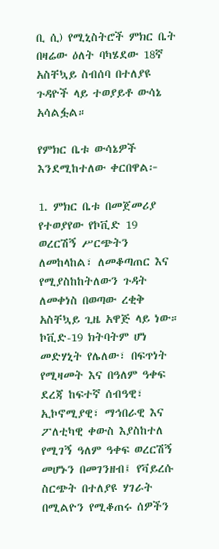ቢ ሲ) የሚኒስትሮች ምክር ቤት በዛሬው ዕለት ባካሄደው 18ኛ አስቸኳይ ስብሰባ በተለያዩ ጉዳዮች ላይ ተወያይቶ ውሳኔ አሳልፏል።

የምክር ቤቱ ውሳኔዎች እንደሚከተለው ቀርበዋል፦

1. ምክር ቤቱ በመጀመሪያ የተወያየው የኮቪድ 19 ወረርሽኝ ሥርጭትን ለመከላከል፣ ለመቆጣጠር እና የሚያስከከትለውን ጉዳት ለመቀነስ በወጣው ረቂቅ አስቸኳይ ጊዜ አዋጅ ላይ ነው። ኮቪድ-19 ክትባትም ሆነ መድሃኒት የሌለው፣ በፍጥነት የሚዛመት እና በዓለም ዓቀፍ ደረጃ ከፍተኛ ሰብዓዊ፣ ኢኮኖሚያዊ፣ ማኅበራዊ እና ፖለቲካዊ ቀውስ እያስከተለ የሚገኝ ዓለም ዓቀፍ ወረርሽኝ መሆኑን በመገንዘብ፤ የቫይረሱ ስርጭት በተለያዩ ሃገራት በሚልዮን የሚቆጠሩ ሰዎችን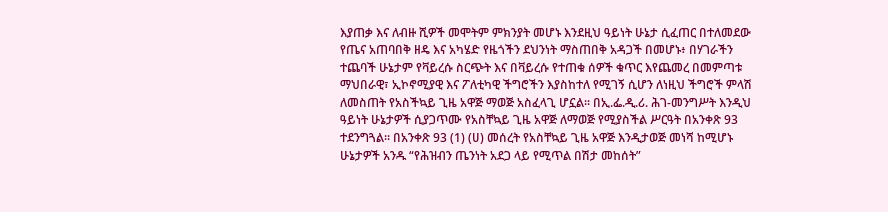እያጠቃ እና ለብዙ ሺዎች መሞትም ምክንያት መሆኑ እንደዚህ ዓይነት ሁኔታ ሲፈጠር በተለመደው የጤና አጠባበቅ ዘዴ እና አካሄድ የዜጎችን ደህንነት ማስጠበቅ አዳጋች በመሆኑ፥ በሃገራችን ተጨባች ሁኔታም የቫይረሱ ስርጭት እና በቫይረሱ የተጠቁ ሰዎች ቁጥር እየጨመረ በመምጣቱ ማህበራዊ፣ ኢኮኖሚያዊ እና ፖለቲካዊ ችግሮችን እያስከተለ የሚገኝ ሲሆን ለነዚህ ችግሮች ምላሽ ለመስጠት የአስችኳይ ጊዜ አዋጅ ማወጅ አስፈላጊ ሆኗል። በኢ.ፌ.ዲ.ሪ. ሕገ-መንግሥት እንዲህ ዓይነት ሁኔታዎች ሲያጋጥሙ የአስቸኳይ ጊዜ አዋጅ ለማወጅ የሚያስችል ሥርዓት በአንቀጽ 93 ተደንግጓል። በአንቀጽ 93 (1) (ሀ) መሰረት የአስቸኳይ ጊዜ አዋጅ እንዲታወጅ መነሻ ከሚሆኑ ሁኔታዎች አንዱ “የሕዝብን ጤንነት አደጋ ላይ የሚጥል በሽታ መከሰት”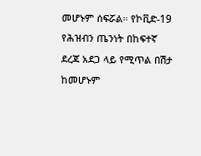መሆኑም ሰፍሯል። የኮቪድ-19 የሕዝብን ጤንነት በከፍተኛ ደረጃ አደጋ ላይ የሚጥል በሽታ ከመሆኑም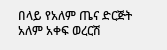በላይ የአለም ጤና ድርጅት አለም አቀፍ ወረርሽ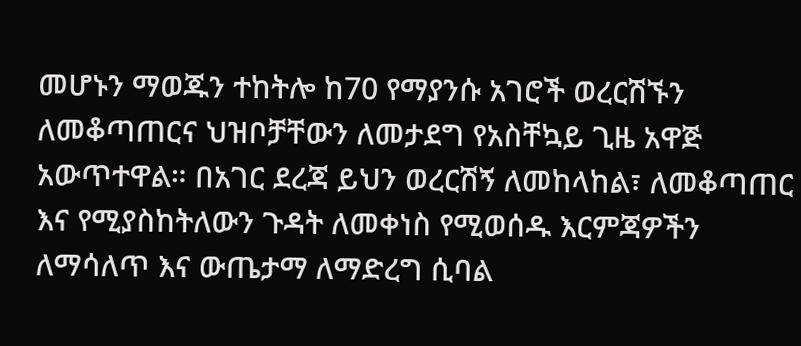መሆኑን ማወጁን ተከትሎ ከ70 የማያንሱ አገሮች ወረርሽኙን ለመቆጣጠርና ህዝቦቻቸውን ለመታደግ የአስቸኳይ ጊዜ አዋጅ አውጥተዋል። በአገር ደረጃ ይህን ወረርሽኝ ለመከላከል፣ ለመቆጣጠር እና የሚያስከትለውን ጉዳት ለመቀነስ የሚወሰዱ እርምጃዎችን ለማሳለጥ እና ውጤታማ ለማድረግ ሲባል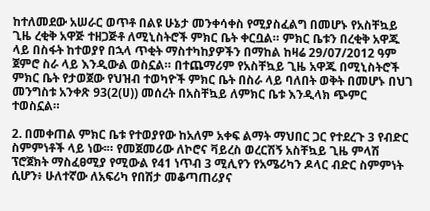ከተለመደው አሠራር ወጥቶ በልዩ ሁኔታ መንቀሳቀስ የሚያስፈልግ በመሆኑ የአስቸኳይ ጊዜ ረቂቅ አዋጅ ተዘጋጅቶ ለሚኒስትሮች ምክር ቤት ቀርቧል። ምክር ቤቱን በረቂቅ አዋጁ ላይ በስፋት ከተወያየ በኋላ ጥቂት ማስተካከያዎችን በማከል ከዛሬ 29/07/2012 ዓም ጀምሮ ስራ ላይ እንዲውል ወስኗል። በተጨማሪም የአስቸኳይ ጊዜ አዋጁ በሚኒስትሮች ምክር ቤት የታወጀው የህዝብ ተወካዮች ምክር ቤት በስራ ላይ ባለበት ወቅት በመሆኑ በህገ መንግስቱ አንቀጽ 93(2(ሀ)) መሰረት በአስቸኳይ ለምክር ቤቱ እንዲላክ ጭምር ተወስኗል።

2. በመቀጠል ምክር ቤቱ የተወያየው ከአለም አቀፍ ልማት ማህበር ጋር የተደረጉ 3 የብድር ስምምነቶች ላይ ነው፡። የመጀመሪው ለኮሮና ቫይረስ ወረርሽኝ አስቸኳይ ጊዜ ምላሽ ፕሮጀክት ማስፈፀሚያ የሚውል የ41 ነጥብ 3 ሚሊየን የአሜሪካን ዶላር ብድር ስምምነት ሲሆን፥ ሁለተኛው ለአፍሪካ የበሽታ መቆጣጠሪያና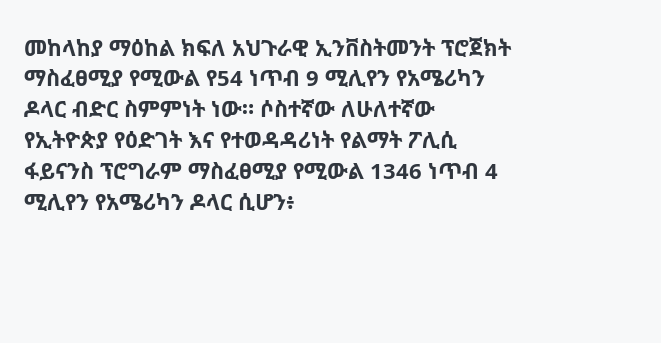መከላከያ ማዕከል ክፍለ አህጉራዊ ኢንቨስትመንት ፕሮጀክት ማስፈፀሚያ የሚውል የ54 ነጥብ 9 ሚሊየን የአሜሪካን ዶላር ብድር ስምምነት ነው። ሶስተኛው ለሁለተኛው የኢትዮጵያ የዕድገት እና የተወዳዳሪነት የልማት ፖሊሲ ፋይናንስ ፕሮግራም ማስፈፀሚያ የሚውል 1346 ነጥብ 4 ሚሊየን የአሜሪካን ዶላር ሲሆን፥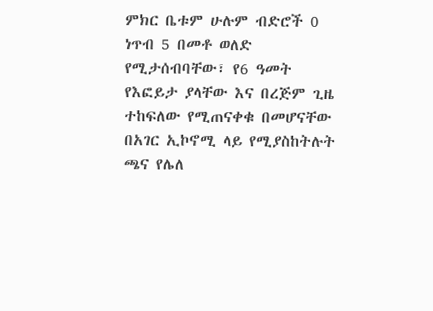ምክር ቤቱም ሁሉም ብድሮች 0 ነጥብ 5 በመቶ ወለድ የሚታሰብባቸው፣ የ6 ዓመት የእፎይታ ያላቸው እና በረጅም ጊዜ ተከፍለው የሚጠናቀቁ በመሆናቸው በአገር ኢኮኖሚ ላይ የሚያስከትሉት ጫና የሌለ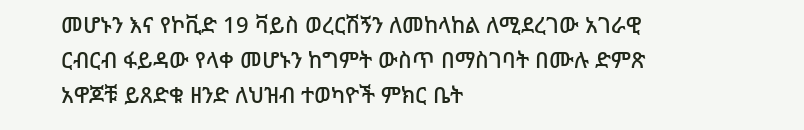መሆኑን እና የኮቪድ 19 ቫይስ ወረርሽኝን ለመከላከል ለሚደረገው አገራዊ ርብርብ ፋይዳው የላቀ መሆኑን ከግምት ውስጥ በማስገባት በሙሉ ድምጽ አዋጆቹ ይጸድቁ ዘንድ ለህዝብ ተወካዮች ምክር ቤት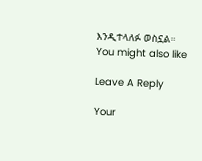እንዲተላለፉ ወስኗል።
You might also like

Leave A Reply

Your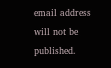email address will not be published.